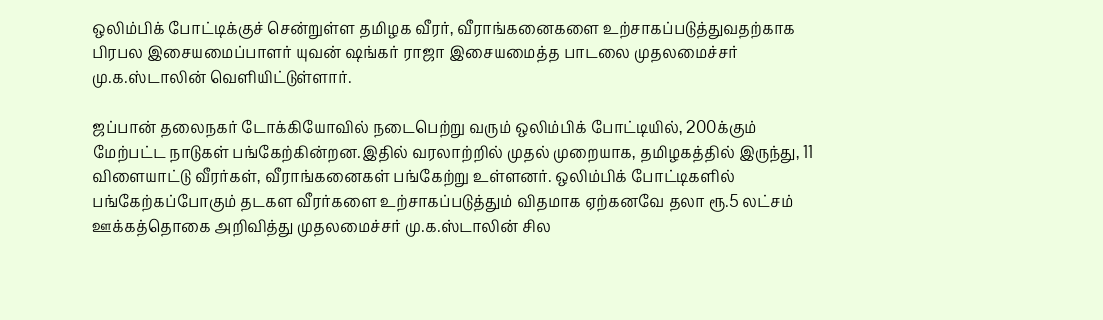ஒலிம்பிக் போட்டிக்குச் சென்றுள்ள தமிழக வீரர், வீராங்கனைகளை உற்சாகப்படுத்துவதற்காக பிரபல இசையமைப்பாளர் யுவன் ஷங்கர் ராஜா இசையமைத்த பாடலை முதலமைச்சர் மு.க.ஸ்டாலின் வெளியிட்டுள்ளார்.

ஜப்பான் தலைநகர் டோக்கியோவில் நடைபெற்று வரும் ஒலிம்பிக் போட்டியில், 200க்கும் மேற்பட்ட நாடுகள் பங்கேற்கின்றன.இதில் வரலாற்றில் முதல் முறையாக, தமிழகத்தில் இருந்து, 11 விளையாட்டு வீரர்கள், வீராங்கனைகள் பங்கேற்று உள்ளனர். ஒலிம்பிக் போட்டிகளில் பங்கேற்கப்போகும் தடகள வீரர்களை உற்சாகப்படுத்தும் விதமாக ஏற்கனவே தலா ரூ.5 லட்சம் ஊக்கத்தொகை அறிவித்து முதலமைச்சர் மு.க.ஸ்டாலின் சில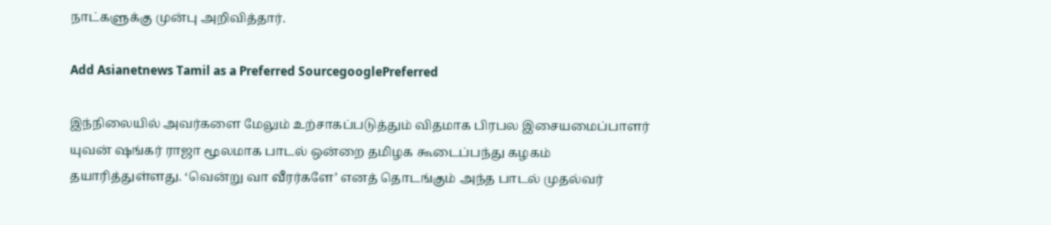நாட்களுக்கு முன்பு அறிவித்தார்.

Add Asianetnews Tamil as a Preferred SourcegooglePreferred

இந்நிலையில் அவர்களை மேலும் உற்சாகப்படுத்தும் விதமாக பிரபல இசையமைப்பாளர் யுவன் ஷங்கர் ராஜா மூலமாக பாடல் ஒன்றை தமிழக கூடைப்பந்து கழகம் தயாரித்துள்ளது. ‘வென்று வா வீரர்களே’ எனத் தொடங்கும் அந்த பாடல் முதல்வர்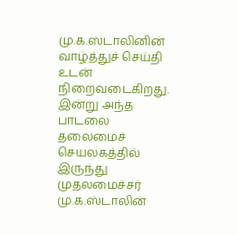மு.க.ஸ்டாலினின் வாழ்த்துச் செய்தி உடன் நிறைவடைகிறது. இன்று அந்த பாடலை தலைமைச் செயலகத்தில் இருந்து முதலமைச்சர் மு.க.ஸ்டாலின்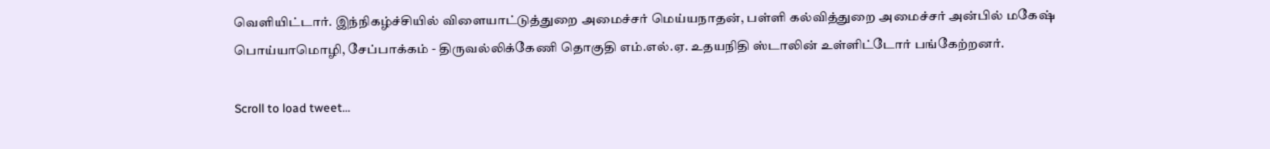வெளியிட்டார். இந்நிகழ்ச்சியில் விளையாட்டுத்துறை அமைச்சர் மெய்யநாதன், பள்ளி கல்வித்துறை அமைச்சர் அன்பில் மகேஷ் பொய்யாமொழி, சேப்பாக்கம் - திருவல்லிக்கேணி தொகுதி எம்.எல்.ஏ. உதயநிதி ஸ்டாலின் உள்ளிட்டோர் பங்கேற்றனர்.

Scroll to load tweet…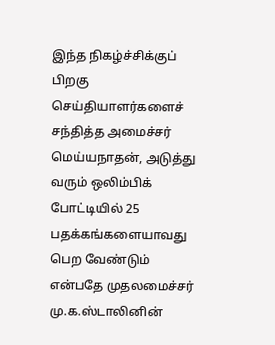இந்த நிகழ்ச்சிக்குப் பிறகு செய்தியாளர்களைச் சந்தித்த அமைச்சர் மெய்யநாதன், அடுத்து வரும் ஒலிம்பிக் போட்டியில் 25 பதக்கங்களையாவது பெற வேண்டும் என்பதே முதலமைச்சர் மு.க.ஸ்டாலினின்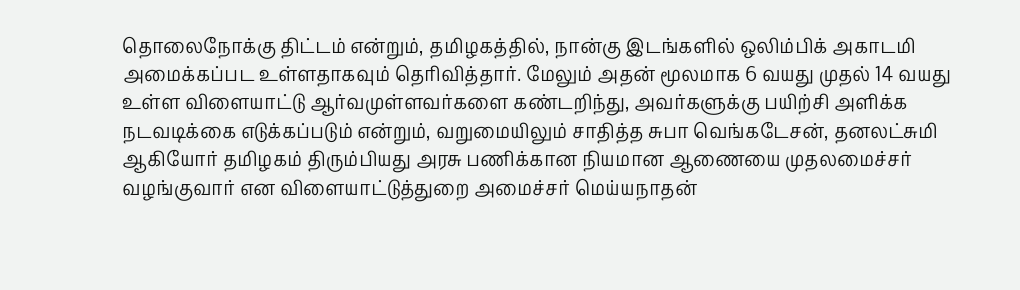தொலைநோக்கு திட்டம் என்றும், தமிழகத்தில், நான்கு இடங்களில் ஒலிம்பிக் அகாடமி அமைக்கப்பட உள்ளதாகவும் தெரிவித்தார். மேலும் அதன் மூலமாக 6 வயது முதல் 14 வயது உள்ள விளையாட்டு ஆர்வமுள்ளவர்களை கண்டறிந்து, அவர்களுக்கு பயிற்சி அளிக்க நடவடிக்கை எடுக்கப்படும் என்றும், வறுமையிலும் சாதித்த சுபா வெங்கடேசன், தனலட்சுமி ஆகியோர் தமிழகம் திரும்பியது அரசு பணிக்கான நியமான ஆணையை முதலமைச்சர் வழங்குவார் என விளையாட்டுத்துறை அமைச்சர் மெய்யநாதன்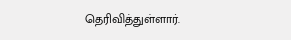தெரிவித்துள்ளார்.